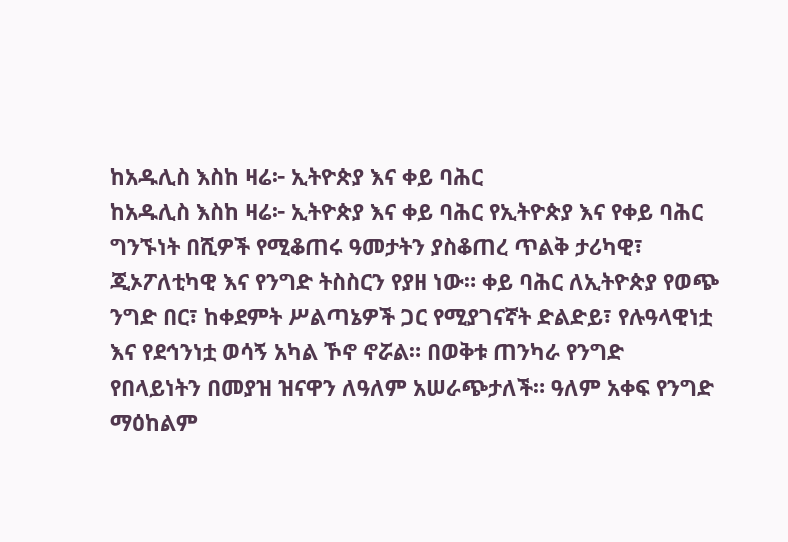ከአዱሊስ እስከ ዛሬ፦ ኢትዮጵያ እና ቀይ ባሕር
ከአዱሊስ እስከ ዛሬ፦ ኢትዮጵያ እና ቀይ ባሕር የኢትዮጵያ እና የቀይ ባሕር ግንኙነት በሺዎች የሚቆጠሩ ዓመታትን ያስቆጠረ ጥልቅ ታሪካዊ፣ ጂኦፖለቲካዊ እና የንግድ ትስስርን የያዘ ነው። ቀይ ባሕር ለኢትዮጵያ የወጭ ንግድ በር፣ ከቀደምት ሥልጣኔዎች ጋር የሚያገናኛት ድልድይ፣ የሉዓላዊነቷ እና የደኅንነቷ ወሳኝ አካል ኾኖ ኖሯል። በወቅቱ ጠንካራ የንግድ የበላይነትን በመያዝ ዝናዋን ለዓለም አሠራጭታለች። ዓለም አቀፍ የንግድ ማዕከልም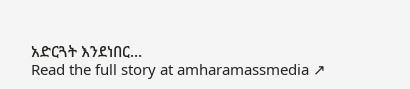አድርጓት እንደነበር…
Read the full story at amharamassmedia ↗